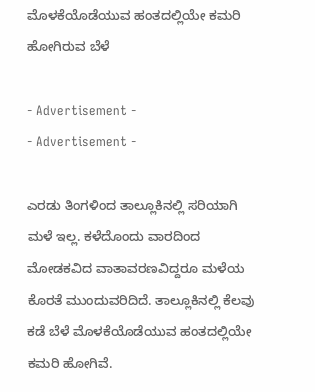ಮೊಳಕೆಯೊಡೆಯುವ ಹಂತದಲ್ಲಿಯೇ ಕಮರಿ ಹೋಗಿರುವ ಬೆಳೆ

- Advertisement -
- Advertisement -

ಎರಡು ತಿಂಗಳಿಂದ ತಾಲ್ಲೂಕಿನಲ್ಲಿ ಸರಿಯಾಗಿ ಮಳೆ ಇಲ್ಲ. ಕಳೆದೊಂದು ವಾರದಿಂದ ಮೋಡಕವಿದ ವಾತಾವರಣವಿದ್ದರೂ ಮಳೆಯ ಕೊರತೆ ಮುಂದುವರಿದಿದೆ. ತಾಲ್ಲೂಕಿನಲ್ಲಿ ಕೆಲವು ಕಡೆ ಬೆಳೆ ಮೊಳಕೆಯೊಡೆಯುವ ಹಂತದಲ್ಲಿಯೇ ಕಮರಿ ಹೋಗಿವೆ.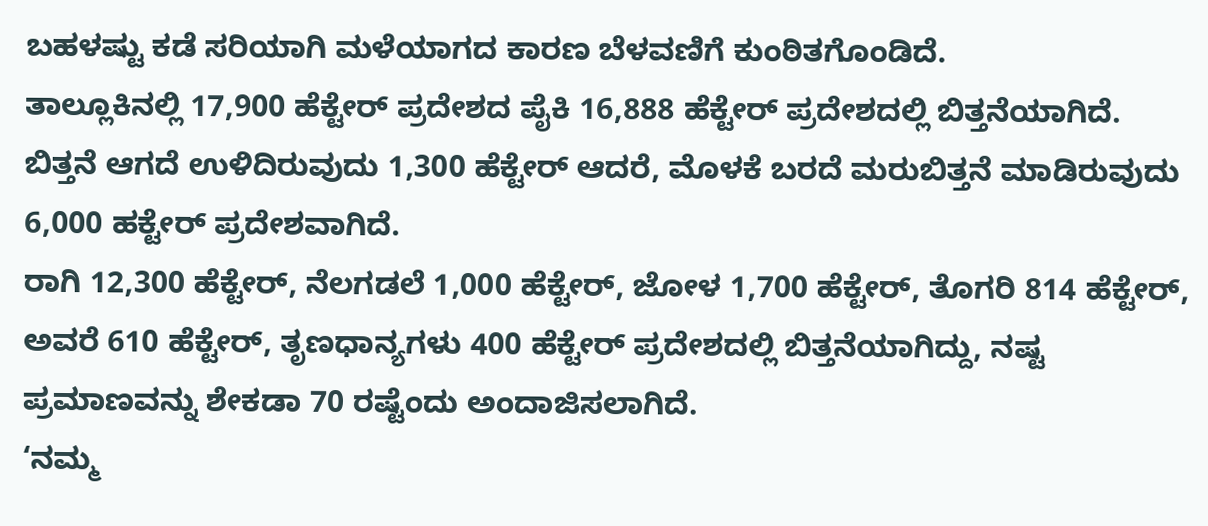ಬಹಳಷ್ಟು ಕಡೆ ಸರಿಯಾಗಿ ಮಳೆಯಾಗದ ಕಾರಣ ಬೆಳವಣಿಗೆ ಕುಂಠಿತಗೊಂಡಿದೆ.
ತಾಲ್ಲೂಕಿನಲ್ಲಿ 17,900 ಹೆಕ್ಟೇರ್ ಪ್ರದೇಶದ ಪೈಕಿ 16,888 ಹೆಕ್ಟೇರ್ ಪ್ರದೇಶದಲ್ಲಿ ಬಿತ್ತನೆಯಾಗಿದೆ. ಬಿತ್ತನೆ ಆಗದೆ ಉಳಿದಿರುವುದು 1,300 ಹೆಕ್ಟೇರ್ ಆದರೆ, ಮೊಳಕೆ ಬರದೆ ಮರುಬಿತ್ತನೆ ಮಾಡಿರುವುದು 6,000 ಹಕ್ಟೇರ್ ಪ್ರದೇಶವಾಗಿದೆ.
ರಾಗಿ 12,300 ಹೆಕ್ಟೇರ್, ನೆಲಗಡಲೆ 1,000 ಹೆಕ್ಟೇರ್, ಜೋಳ 1,700 ಹೆಕ್ಟೇರ್, ತೊಗರಿ 814 ಹೆಕ್ಟೇರ್, ಅವರೆ 610 ಹೆಕ್ಟೇರ್, ತೃಣಧಾನ್ಯಗಳು 400 ಹೆಕ್ಟೇರ್ ಪ್ರದೇಶದಲ್ಲಿ ಬಿತ್ತನೆಯಾಗಿದ್ದು, ನಷ್ಟ ಪ್ರಮಾಣವನ್ನು ಶೇಕಡಾ 70 ರಷ್ಟೆಂದು ಅಂದಾಜಿಸಲಾಗಿದೆ.
‘ನಮ್ಮ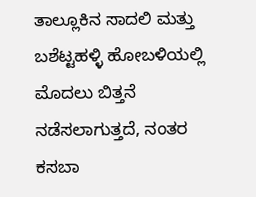ತಾಲ್ಲೂಕಿನ ಸಾದಲಿ ಮತ್ತು ಬಶೆಟ್ಟಹಳ್ಳಿ ಹೋಬಳಿಯಲ್ಲಿ ಮೊದಲು ಬಿತ್ತನೆ ನಡೆಸಲಾಗುತ್ತದೆ, ನಂತರ ಕಸಬಾ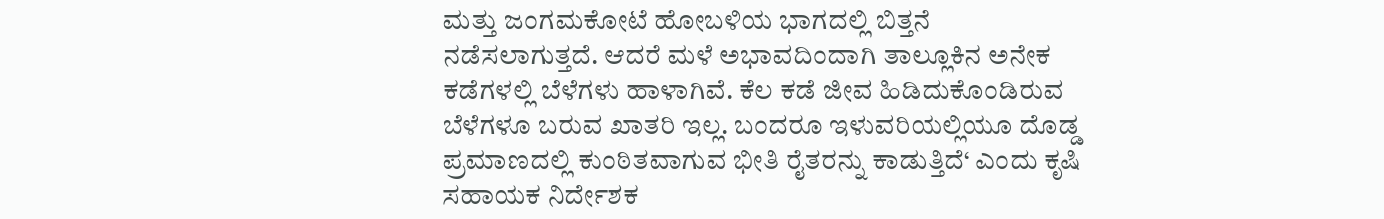ಮತ್ತು ಜಂಗಮಕೋಟೆ ಹೋಬಳಿಯ ಭಾಗದಲ್ಲಿ ಬಿತ್ತನೆ ನಡೆಸಲಾಗುತ್ತದೆ. ಆದರೆ ಮಳೆ ಅಭಾವದಿಂದಾಗಿ ತಾಲ್ಲೂಕಿನ ಅನೇಕ ಕಡೆಗಳಲ್ಲಿ ಬೆಳೆಗಳು ಹಾಳಾಗಿವೆ. ಕೆಲ ಕಡೆ ಜೀವ ಹಿಡಿದುಕೊಂಡಿರುವ ಬೆಳೆಗಳೂ ಬರುವ ಖಾತರಿ ಇಲ್ಲ. ಬಂದರೂ ಇಳುವರಿಯಲ್ಲಿಯೂ ದೊಡ್ಡ ಪ್ರಮಾಣದಲ್ಲಿ ಕುಂಠಿತವಾಗುವ ಭೀತಿ ರೈತರನ್ನು ಕಾಡುತ್ತಿದೆ‘ ಎಂದು ಕೃಷಿ ಸಹಾಯಕ ನಿರ್ದೇಶಕ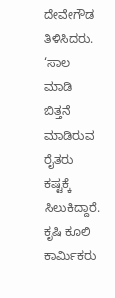ದೇವೇಗೌಡ ತಿಳಿಸಿದರು.
‘ಸಾಲ ಮಾಡಿ ಬಿತ್ತನೆ ಮಾಡಿರುವ ರೈತರು ಕಷ್ಟಕ್ಕೆ ಸಿಲುಕಿದ್ದಾರೆ. ಕೃಷಿ ಕೂಲಿ ಕಾರ್ಮಿಕರು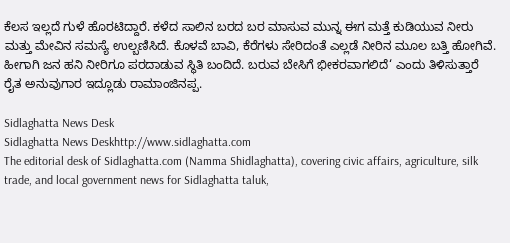ಕೆಲಸ ಇಲ್ಲದೆ ಗುಳೆ ಹೊರಟಿದ್ದಾರೆ. ಕಳೆದ ಸಾಲಿನ ಬರದ ಬರ ಮಾಸುವ ಮುನ್ನ ಈಗ ಮತ್ತೆ ಕುಡಿಯುವ ನೀರು ಮತ್ತು ಮೇವಿನ ಸಮಸ್ಯೆ ಉಲ್ಬಣಿಸಿದೆ. ಕೊಳವೆ ಬಾವಿ, ಕೆರೆಗಳು ಸೇರಿದಂತೆ ಎಲ್ಲಡೆ ನೀರಿನ ಮೂಲ ಬತ್ತಿ ಹೋಗಿವೆ. ಹೀಗಾಗಿ ಜನ ಹನಿ ನೀರಿಗೂ ಪರದಾಡುವ ಸ್ಥಿತಿ ಬಂದಿದೆ. ಬರುವ ಬೇಸಿಗೆ ಭೀಕರವಾಗಲಿದೆ‘ ಎಂದು ತಿಳಿಸುತ್ತಾರೆ ರೈತ ಅನುವುಗಾರ ಇದ್ಲೂಡು ರಾಮಾಂಜಿನಪ್ಪ.

Sidlaghatta News Desk
Sidlaghatta News Deskhttp://www.sidlaghatta.com
The editorial desk of Sidlaghatta.com (Namma Shidlaghatta), covering civic affairs, agriculture, silk trade, and local government news for Sidlaghatta taluk,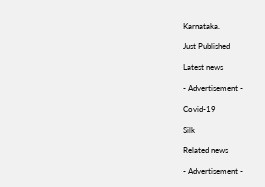Karnataka.

Just Published

Latest news

- Advertisement -

Covid-19

Silk

Related news

- Advertisement -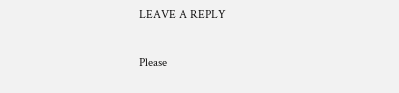LEAVE A REPLY

Please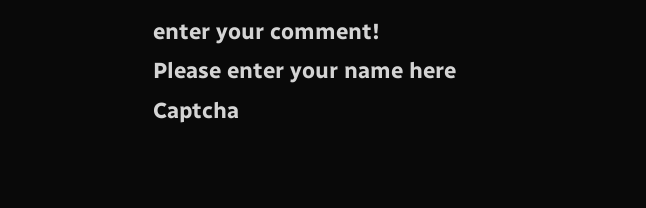enter your comment!
Please enter your name here
Captcha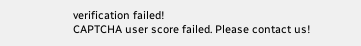verification failed!
CAPTCHA user score failed. Please contact us!